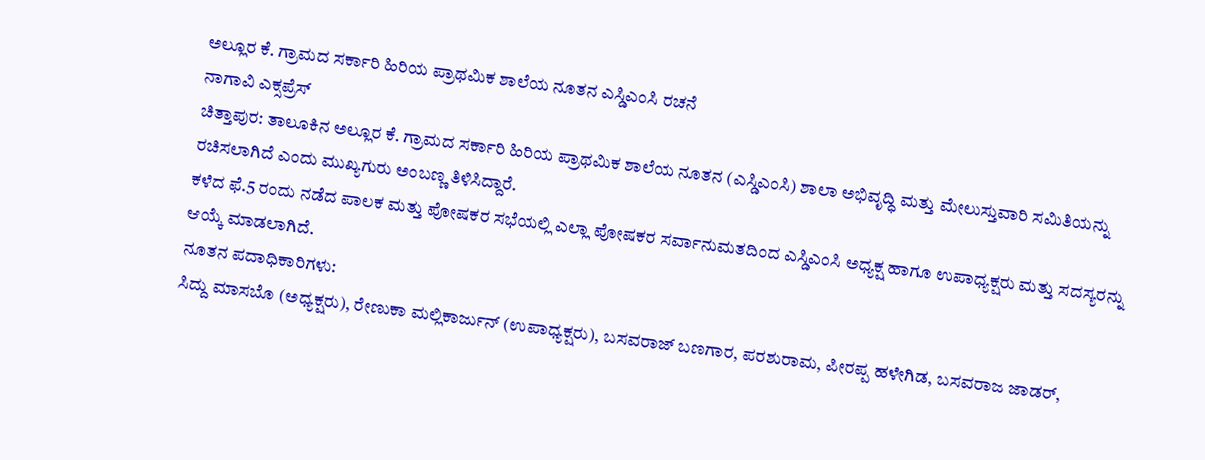ಅಲ್ಲೂರ ಕೆ. ಗ್ರಾಮದ ಸರ್ಕಾರಿ ಹಿರಿಯ ಪ್ರಾಥಮಿಕ ಶಾಲೆಯ ನೂತನ ಎಸ್ಡಿಎಂಸಿ ರಚನೆ
ನಾಗಾವಿ ಎಕ್ಸಪ್ರೆಸ್
ಚಿತ್ತಾಪುರ: ತಾಲೂಕಿನ ಅಲ್ಲೂರ ಕೆ. ಗ್ರಾಮದ ಸರ್ಕಾರಿ ಹಿರಿಯ ಪ್ರಾಥಮಿಕ ಶಾಲೆಯ ನೂತನ (ಎಸ್ಡಿಎಂಸಿ) ಶಾಲಾ ಅಭಿವೃದ್ಧಿ ಮತ್ತು ಮೇಲುಸ್ತುವಾರಿ ಸಮಿತಿಯನ್ನು ರಚಿಸಲಾಗಿದೆ ಎಂದು ಮುಖ್ಯಗುರು ಅಂಬಣ್ಣ ತಿಳಿಸಿದ್ದಾರೆ.
ಕಳೆದ ಫೆ.5 ರಂದು ನಡೆದ ಪಾಲಕ ಮತ್ತು ಪೋಷಕರ ಸಭೆಯಲ್ಲಿ ಎಲ್ಲಾ ಪೋಷಕರ ಸರ್ವಾನುಮತದಿಂದ ಎಸ್ಡಿಎಂಸಿ ಅಧ್ಯಕ್ಷ ಹಾಗೂ ಉಪಾಧ್ಯಕ್ಷರು ಮತ್ತು ಸದಸ್ಯರನ್ನು ಆಯ್ಕೆ ಮಾಡಲಾಗಿದೆ.
ನೂತನ ಪದಾಧಿಕಾರಿಗಳು:
ಸಿದ್ದು ಮಾಸಬೊ (ಅಧ್ಯಕ್ಷರು), ರೇಣುಕಾ ಮಲ್ಲಿಕಾರ್ಜುನ್ (ಉಪಾಧ್ಯಕ್ಷರು), ಬಸವರಾಜ್ ಬಣಗಾರ, ಪರಶುರಾಮ, ಪೀರಪ್ಪ ಹಳೇಗಿಡ, ಬಸವರಾಜ ಜಾಡರ್,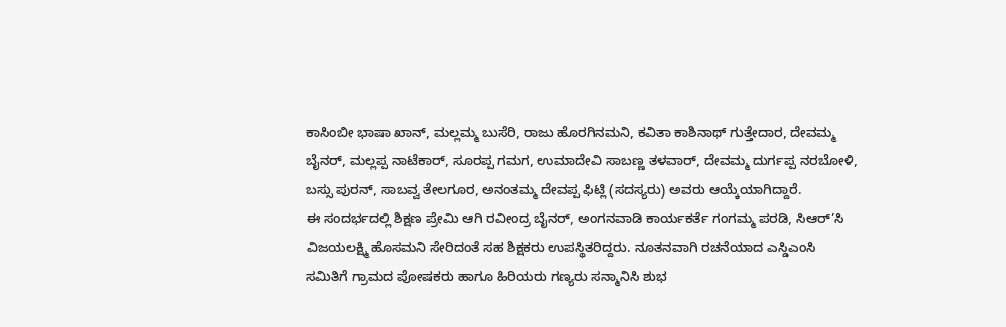ಕಾಸಿಂಬೀ ಭಾಷಾ ಖಾನ್, ಮಲ್ಲಮ್ಮ ಬುಸೆರಿ, ರಾಜು ಹೊರಗಿನಮನಿ, ಕವಿತಾ ಕಾಶಿನಾಥ್ ಗುತ್ತೇದಾರ, ದೇವಮ್ಮ ಬೈನರ್, ಮಲ್ಲಪ್ಪ ನಾಟೆಕಾರ್, ಸೂರಪ್ಪ ಗಮಗ, ಉಮಾದೇವಿ ಸಾಬಣ್ಣ ತಳವಾರ್, ದೇವಮ್ಮ ದುರ್ಗಪ್ಪ ನರಬೋಳಿ, ಬಸ್ಸು ಪುರನ್, ಸಾಬವ್ವ ತೇಲಗೂರ, ಅನಂತಮ್ಮ ದೇವಪ್ಪ ಫಿಟ್ಲಿ (ಸದಸ್ಯರು) ಅವರು ಆಯ್ಕೆಯಾಗಿದ್ದಾರೆ.
ಈ ಸಂದರ್ಭದಲ್ಲಿ ಶಿಕ್ಷಣ ಪ್ರೇಮಿ ಆಗಿ ರವೀಂದ್ರ ಬೈನರ್, ಅಂಗನವಾಡಿ ಕಾರ್ಯಕರ್ತೆ ಗಂಗಮ್ಮ ಪರಡಿ, ಸಿಆರ್’ಸಿ ವಿಜಯಲಕ್ಷ್ಮಿ ಹೊಸಮನಿ ಸೇರಿದಂತೆ ಸಹ ಶಿಕ್ಷಕರು ಉಪಸ್ಥಿತರಿದ್ದರು. ನೂತನವಾಗಿ ರಚನೆಯಾದ ಎಸ್ಡಿಎಂಸಿ ಸಮಿತಿಗೆ ಗ್ರಾಮದ ಪೋಷಕರು ಹಾಗೂ ಹಿರಿಯರು ಗಣ್ಯರು ಸನ್ಮಾನಿಸಿ ಶುಭ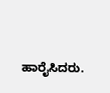ಹಾರೈಸಿದರು.